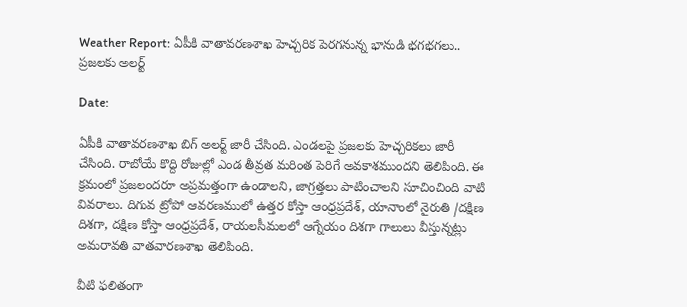Weather Report: ఏపీకి వాతావరణశాఖ హెచ్చరిక పెరగనున్న భానుడి భగభగలు.. ప్రజలకు అలర్ట్

Date:

ఏపీకి వాతావరణశాఖ బిగ్ అలర్ట్ జారీ చేసింది. ఎండలపై ప్రజలకు హెచ్చరికలు జారీ చేసింది. రాబోయే కొద్ది రోజుల్లో ఎండ తీవ్రత మరింత పెరిగే అవకాశముందని తెలిపింది. ఈ క్రమంలో ప్రజలందరూ అప్రమత్తంగా ఉండాలని, జాగ్రత్తలు పాటించాలని సూచించింది వాటి వివరాలు. దిగువ ట్రోపో ఆవరణములో ఉత్తర కోస్తా ఆంధ్రప్రదేశ్, యానాంలో నైరుతి /దక్షిణ దిశగా, దక్షిణ కోస్తా ఆంధ్రప్రదేశ్, రాయలసీమలలో ఆగ్నేయం దిశగా గాలులు వీస్తున్నట్లు అమరావతి వాతవారణశాఖ తెలిపింది.

వీటి ఫలితంగా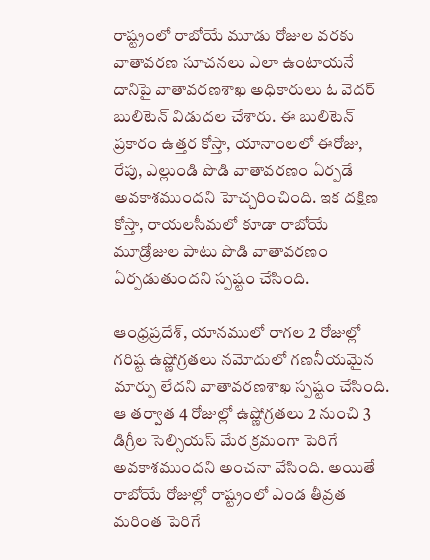రాష్ట్రంలో రాబోయే మూడు రోజుల వరకు వాతావరణ సూచనలు ఎలా ఉంటాయనే దానిపై వాతావరణశాఖ అధికారులు ఓ వెదర్ బులిటెన్ విడుదల చేశారు. ఈ బులిటెన్ ప్రకారం ఉత్తర కోస్తా, యానాంలలో ఈరోజు, రేపు, ఎల్లుండి పొడి వాతావరణం ఏర్పడే అవకాశముందని హెచ్చరించింది. ఇక దక్షిణ కోస్తా, రాయలసీమలో కూడా రాబోయే మూడ్రోజుల పాటు పొడి వాతావరణం ఏర్పడుతుందని స్పష్టం చేసింది.

ఆంధ్రప్రదేశ్, యానములో రాగల 2 రోజుల్లో గరిష్ట ఉష్ణోగ్రతలు నమోదులో గణనీయమైన మార్పు లేదని వాతావరణశాఖ స్పష్టం చేసింది. ఆ తర్వాత 4 రోజుల్లో ఉష్ణోగ్రతలు 2 నుంచి 3 డిగ్రీల సెల్సియస్ మేర క్రమంగా పెరిగే అవకాశముందని అంచనా వేసింది. అయితే రాబోయే రోజుల్లో రాష్ట్రంలో ఎండ తీవ్రత మరింత పెరిగే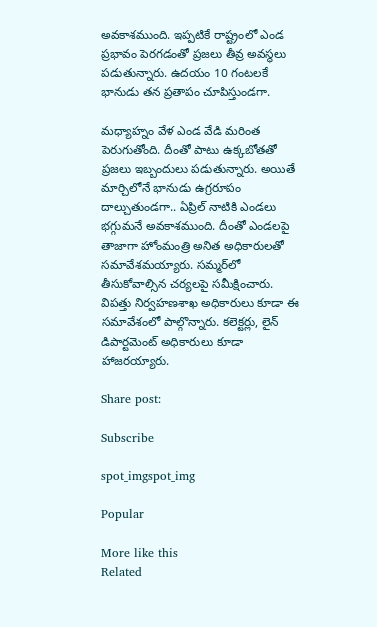అవకాశముంది. ఇప్పటికే రాష్ట్రంలో ఎండ ప్రభావం పెరగడంతో ప్రజలు తీవ్ర అవస్థలు పడుతున్నారు. ఉదయం 10 గంటలకే భానుడు తన ప్రతాపం చూపిస్తుండగా.

మధ్యాహ్నం వేళ ఎండ వేడి మరింత పెరుగుతోంది. దీంతో పాటు ఉక్కబోతతో ప్రజలు ఇబ్బందులు పడుతున్నారు. అయితే మార్చిలోనే భానుడు ఉగ్రరూపం దాల్చుతుండగా.. ఏప్రిల్ నాటికి ఎండలు భగ్గుమనే అవకాశముంది. దీంతో ఎండలపై తాజాగా హోంమంత్రి అనిత అధికారులతో సమావేశమయ్యారు. సమ్మర్‌లో తీసుకోవాల్సిన చర్యలపై సమీక్షించారు. విపత్తు నిర్వహణశాఖ అధికారులు కూడా ఈ సమావేశంలో పాల్గొన్నారు. కలెక్టర్లు, లైన్ డిపార్టమెంట్ అధికారులు కూడా హాజరయ్యారు.

Share post:

Subscribe

spot_imgspot_img

Popular

More like this
Related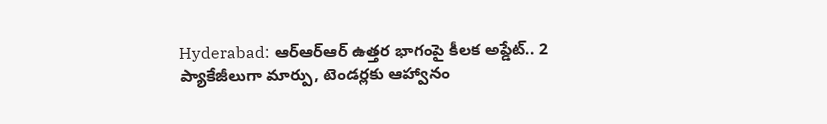Hyderabad: ఆర్‌ఆర్‌ఆర్‌ ఉత్తర భాగంపై కీలక అప్డేట్.. 2 ప్యాకేజీలుగా మార్పు, టెండర్లకు ఆహ్వానం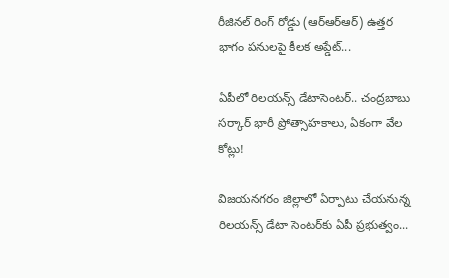రీజినల్ రింగ్ రోడ్డు (ఆర్‌ఆర్‌ఆర్‌) ఉత్తర భాగం పనులపై కీలక అప్డేట్...

ఏపీలో రిలయన్స్‌ డేటాసెంటర్‌.. చంద్రబాబు సర్కార్ భారీ ప్రోత్సాహకాలు, ఏకంగా వేల కోట్లు!

విజయనగరం జిల్లాలో ఏర్పాటు చేయనున్న రిలయన్స్ డేటా సెంటర్‌కు ఏపీ ప్రభుత్వం...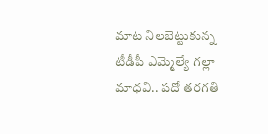మాట నిలబెట్టుకున్న టీడీపీ ఎమ్మెల్యే గల్లా మాధవి.. పదో తరగతి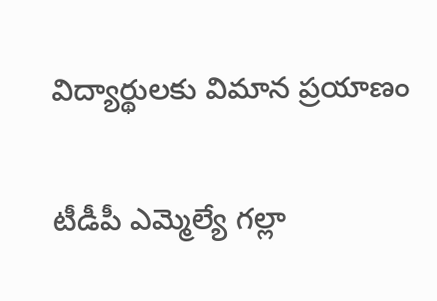విద్యార్థులకు విమాన ప్రయాణం

టీడీపీ ఎమ్మెల్యే గల్లా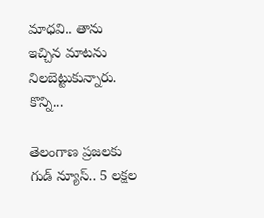మాధవి.. తాను ఇచ్చిన మాటను నిలబెట్టుకున్నారు. కొన్ని...

తెలంగాణ ప్రజలకు గుడ్ న్యూస్.. 5 లక్షల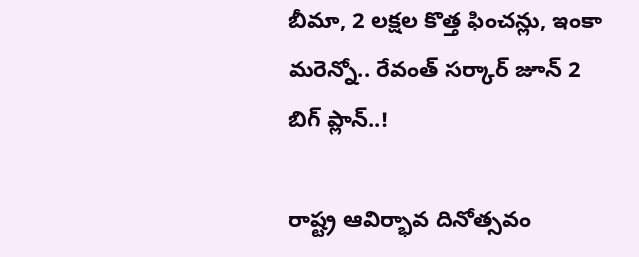బీమా, 2 లక్షల కొత్త ఫించన్లు, ఇంకా మరెన్నో.. రేవంత్ సర్కార్ జూన్ 2 బిగ్ ప్లాన్..!

రాష్ట్ర ఆవిర్భావ దినోత్సవం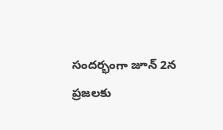సందర్భంగా జూన్ 2న ప్రజలకు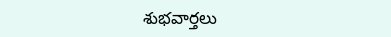శుభవార్తలు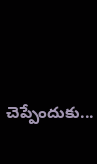చెప్పేందుకు...